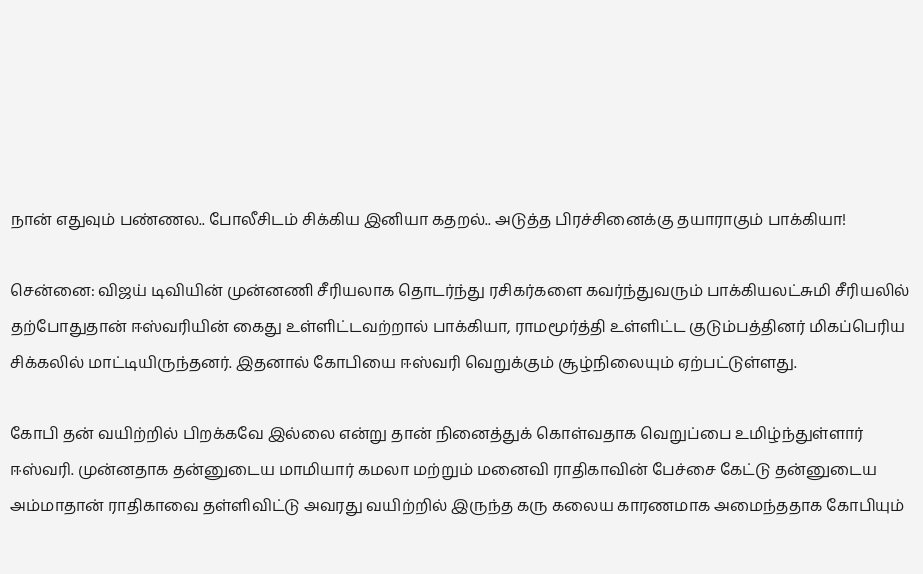நான் எதுவும் பண்ணல.. போலீசிடம் சிக்கிய இனியா கதறல்.. அடுத்த பிரச்சினைக்கு தயாராகும் பாக்கியா!

சென்னை: விஜய் டிவியின் முன்னணி சீரியலாக தொடர்ந்து ரசிகர்களை கவர்ந்துவரும் பாக்கியலட்சுமி சீரியலில் தற்போதுதான் ஈஸ்வரியின் கைது உள்ளிட்டவற்றால் பாக்கியா, ராமமூர்த்தி உள்ளிட்ட குடும்பத்தினர் மிகப்பெரிய சிக்கலில் மாட்டியிருந்தனர். இதனால் கோபியை ஈஸ்வரி வெறுக்கும் சூழ்நிலையும் ஏற்பட்டுள்ளது.

கோபி தன் வயிற்றில் பிறக்கவே இல்லை என்று தான் நினைத்துக் கொள்வதாக வெறுப்பை உமிழ்ந்துள்ளார் ஈஸ்வரி. முன்னதாக தன்னுடைய மாமியார் கமலா மற்றும் மனைவி ராதிகாவின் பேச்சை கேட்டு தன்னுடைய அம்மாதான் ராதிகாவை தள்ளிவிட்டு அவரது வயிற்றில் இருந்த கரு கலைய காரணமாக அமைந்ததாக கோபியும்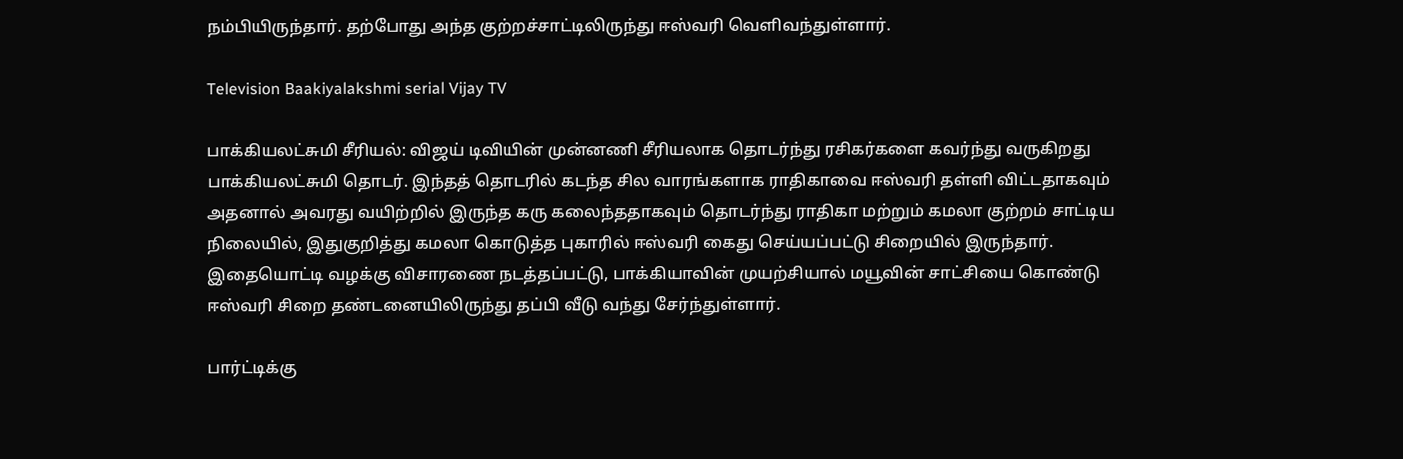நம்பியிருந்தார். தற்போது அந்த குற்றச்சாட்டிலிருந்து ஈஸ்வரி வெளிவந்துள்ளார்.

Television Baakiyalakshmi serial Vijay TV

பாக்கியலட்சுமி சீரியல்: விஜய் டிவியின் முன்னணி சீரியலாக தொடர்ந்து ரசிகர்களை கவர்ந்து வருகிறது பாக்கியலட்சுமி தொடர். இந்தத் தொடரில் கடந்த சில வாரங்களாக ராதிகாவை ஈஸ்வரி தள்ளி விட்டதாகவும் அதனால் அவரது வயிற்றில் இருந்த கரு கலைந்ததாகவும் தொடர்ந்து ராதிகா மற்றும் கமலா குற்றம் சாட்டிய நிலையில், இதுகுறித்து கமலா கொடுத்த புகாரில் ஈஸ்வரி கைது செய்யப்பட்டு சிறையில் இருந்தார். இதையொட்டி வழக்கு விசாரணை நடத்தப்பட்டு, பாக்கியாவின் முயற்சியால் மயூவின் சாட்சியை கொண்டு ஈஸ்வரி சிறை தண்டனையிலிருந்து தப்பி வீடு வந்து சேர்ந்துள்ளார்.

பார்ட்டிக்கு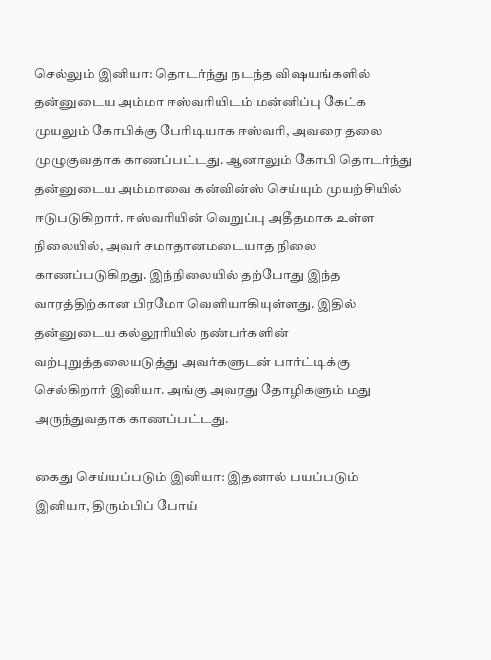செல்லும் இனியா: தொடர்ந்து நடந்த விஷயங்களில் தன்னுடைய அம்மா ஈஸ்வரியிடம் மன்னிப்பு கேட்க முயலும் கோபிக்கு பேரிடியாக ஈஸ்வரி, அவரை தலை முழுகுவதாக காணப்பட்டது. ஆனாலும் கோபி தொடர்ந்து தன்னுடைய அம்மாவை கன்வின்ஸ் செய்யும் முயற்சியில் ஈடுபடுகிறார். ஈஸ்வரியின் வெறுப்பு அதீதமாக உள்ள நிலையில், அவர் சமாதானமடையாத நிலை காணப்படுகிறது. இந்நிலையில் தற்போது இந்த வாரத்திற்கான பிரமோ வெளியாகியுள்ளது. இதில் தன்னுடைய கல்லூரியில் நண்பர்களின் வற்புறுத்தலையடுத்து அவர்களுடன் பார்ட்டிக்கு செல்கிறார் இனியா. அங்கு அவரது தோழிகளும் மது அருந்துவதாக காணப்பட்டது.

கைது செய்யப்படும் இனியா: இதனால் பயப்படும் இனியா, திரும்பிப் போய்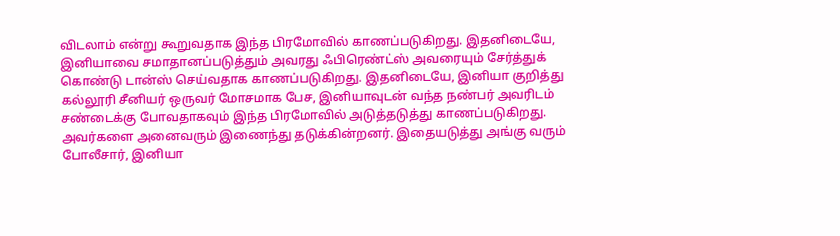விடலாம் என்று கூறுவதாக இந்த பிரமோவில் காணப்படுகிறது. இதனிடையே, இனியாவை சமாதானப்படுத்தும் அவரது ஃபிரெண்ட்ஸ் அவரையும் சேர்த்துக் கொண்டு டான்ஸ் செய்வதாக காணப்படுகிறது. இதனிடையே, இனியா குறித்து கல்லூரி சீனியர் ஒருவர் மோசமாக பேச, இனியாவுடன் வந்த நண்பர் அவரிடம் சண்டைக்கு போவதாகவும் இந்த பிரமோவில் அடுத்தடுத்து காணப்படுகிறது. அவர்களை அனைவரும் இணைந்து தடுக்கின்றனர். இதையடுத்து அங்கு வரும் போலீசார், இனியா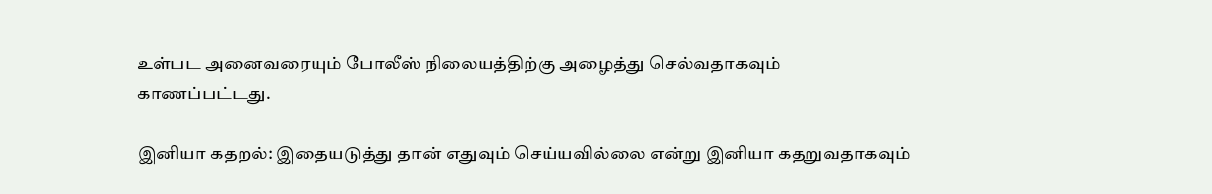உள்பட அனைவரையும் போலீஸ் நிலையத்திற்கு அழைத்து செல்வதாகவும் காணப்பட்டது.

இனியா கதறல்: இதையடுத்து தான் எதுவும் செய்யவில்லை என்று இனியா கதறுவதாகவும்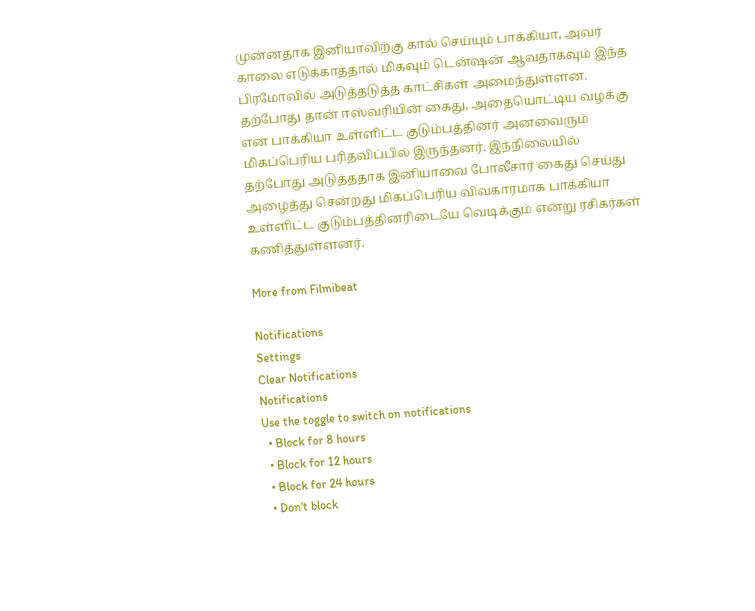முன்னதாக இனியாவிற்கு கால் செய்யும் பாக்கியா, அவர் காலை எடுக்காததால் மிகவும் டென்ஷன் ஆவதாகவும் இந்த பிரமோவில் அடுத்தடுத்த காட்சிகள் அமைந்துள்ளன. தற்போது தான் ஈஸ்வரியின் கைது, அதையொட்டிய வழக்கு என பாக்கியா உள்ளிட்ட குடும்பத்தினர் அனவைரும் மிகப்பெரிய பரிதவிப்பில் இருந்தனர். இந்நிலையில் தற்போது அடுத்ததாக இனியாவை போலீசார் கைது செய்து அழைத்து சென்றது மிகப்பெரிய விவகாரமாக பாக்கியா உள்ளிட்ட குடும்பத்தினரிடையே வெடிக்கும் என்று ரசிகர்கள் கணித்துள்ளனர்.

More from Filmibeat

Notifications
Settings
Clear Notifications
Notifications
Use the toggle to switch on notifications
  • Block for 8 hours
  • Block for 12 hours
  • Block for 24 hours
  • Don't block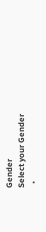Gender
Select your Gender
  •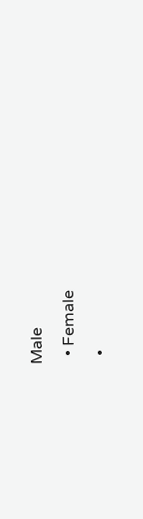Male
  • Female
  •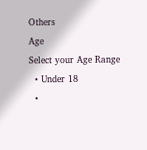Others
Age
Select your Age Range
  • Under 18
  •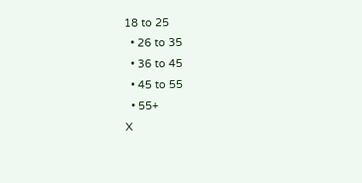18 to 25
  • 26 to 35
  • 36 to 45
  • 45 to 55
  • 55+
X